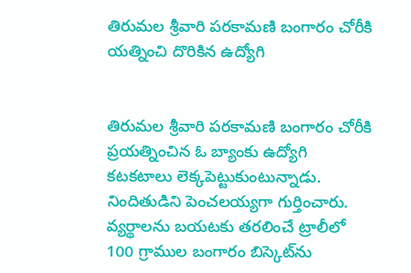తిరుమల శ్రీవారి పరకామణి బంగారం చోరీకి యత్నించి దొరికిన ఉద్యోగి


తిరుమల శ్రీవారి పరకామణి బంగారం చోరీకి ప్రయత్నించిన ఓ బ్యాంకు ఉద్యోగి కటకటాలు లెక్కపెట్టుకుంటున్నాడు. నిందితుడిని పెంచలయ్యగా గుర్తించారు. వ్యర్థాలను బయటకు తరలించే ట్రాలీలో 100 గ్రాముల బంగారం బిస్కెట్‌ను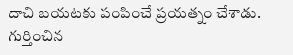దాచి బయటకు పంపించే ప్రయత్నం చేశాడు. గుర్తించిన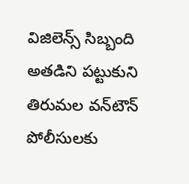విజిలెన్స్ సిబ్బంది అతడిని పట్టుకుని తిరుమల వన్‌టౌన్ పోలీసులకు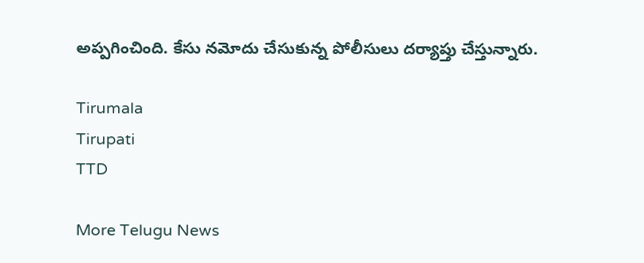అప్పగించింది. కేసు నమోదు చేసుకున్న పోలీసులు దర్యాప్తు చేస్తున్నారు.

Tirumala
Tirupati
TTD

More Telugu News